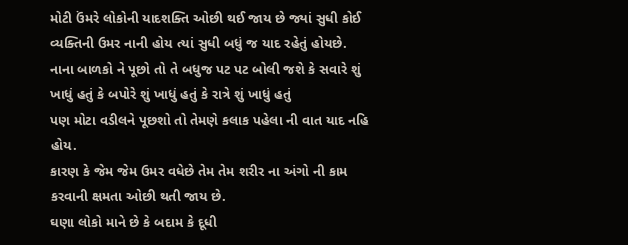મોટી ઉંમરે લોકોની યાદશક્તિ ઓછી થઈ જાય છે જ્યાં સુધી કોઈ વ્યક્તિની ઉમર નાની હોય ત્યાં સુધી બધું જ યાદ રહેતું હોયછે.
નાના બાળકો ને પૂછો તો તે બધુજ પટ પટ બોલી જશે કે સવારે શું ખાધું હતું કે બપોરે શું ખાધું હતું કે રાત્રે શું ખાધું હતું
પણ મોટા વડીલને પૂછશો તો તેમણે કલાક પહેલા ની વાત યાદ નહિ હોય.
કારણ કે જેમ જેમ ઉમર વધેછે તેમ તેમ શરીર ના અંગો ની કામ કરવાની ક્ષમતા ઓછી થતી જાય છે.
ઘણા લોકો માને છે કે બદામ કે દૂધી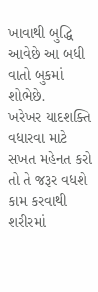ખાવાથી બુદ્ધિ આવેછે આ બધી વાતો બુકમાં શોભેછે.
ખરેખર યાદશક્તિ વધારવા માટે સખત મહેનત કરો તો તે જરૂર વધશે કામ કરવાથી શરીરમાં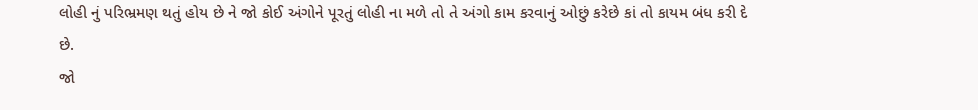લોહી નું પરિભ્રમણ થતું હોય છે ને જો કોઈ અંગોને પૂરતું લોહી ના મળે તો તે અંગો કામ કરવાનું ઓછું કરેછે કાં તો કાયમ બંધ કરી દે છે.
જો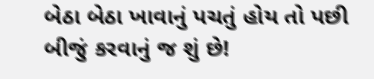બેઠા બેઠા ખાવાનું પચતું હોય તો પછી બીજું કરવાનું જ શું છે!